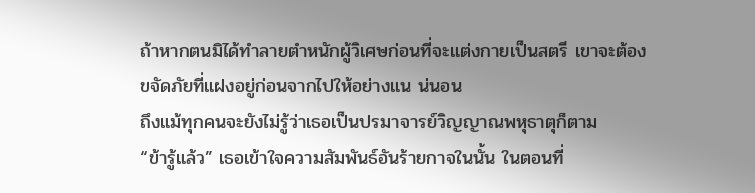ถ้าหากตนมิได้ทำลายตำหนักผู้วิเศษก่อนที่จะแต่งกายเป็นสตรี เขาจะต้องขจัดภัยที่แฝงอยู่ก่อนจากไปให้อย่างแน น่นอน
ถึงแม้ทุกคนจะยังไม่รู้ว่าเธอเป็นปรมาจารย์วิญญาณพหุธาตุก็ตาม
“ข้ารู้แล้ว” เธอเข้าใจความสัมพันธ์อันร้ายกาจในนั้น ในตอนที่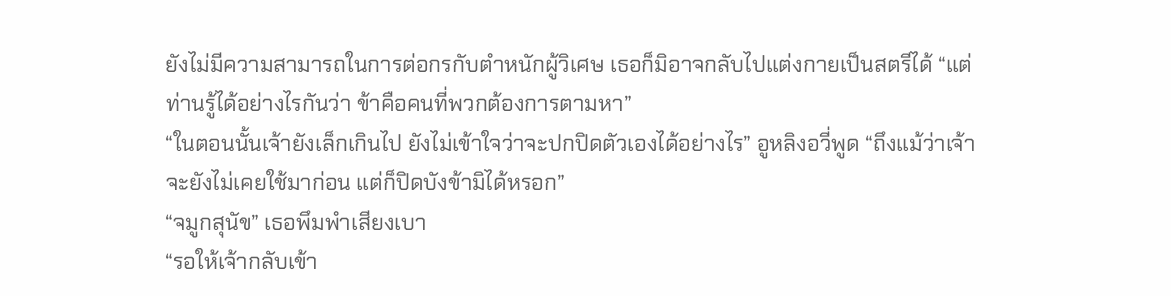ยังไม่มีความสามารถในการต่อกรกับตำหนักผู้วิเศษ เธอก็มิอาจกลับไปแต่งกายเป็นสตรีได้ “แต่ท่านรู้ได้อย่างไรกันว่า ข้าคือคนที่พวกต้องการตามหา”
“ในตอนนั้นเจ้ายังเล็กเกินไป ยังไม่เข้าใจว่าจะปกปิดตัวเองได้อย่างไร” อูหลิงอวี่พูด “ถึงแม้ว่าเจ้าจะยังไม่เคยใช้มาก่อน แต่ก็ปิดบังข้ามิได้หรอก”
“จมูกสุนัข” เธอพึมพำเสียงเบา
“รอให้เจ้ากลับเข้า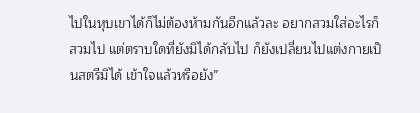ไปในหุบเขาได้ก็ไม่ต้องห้ามกันอีกแล้วละ อยากสวมใส่อะไรก็สวมไป แต่ตราบใดที่ยังมิได้กลับไป ก็ยังเปลี่ยนไปแต่งกายเป็นสตรีมิได้ เข้าใจแล้วหรือยัง”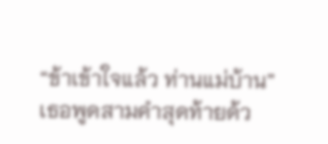“ข้าเข้าใจแล้ว ท่านแม่บ้าน”
เธอพูดสามคำสุดท้ายด้ว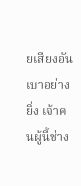ยเสียงอันเบาอย่างยิ่ง เจ้าคนผู้นี้ช่าง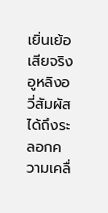เยิ่นเย้อเสียจริง
อูหลิงอวี่สัมผัสได้ถึงระลอกความเคลื่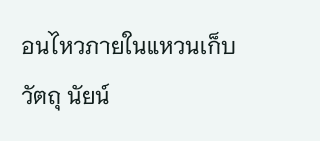อนไหวภายในแหวนเก็บวัตถุ นัยน์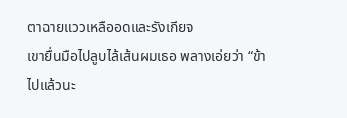ตาฉายแววเหลืออดและรังเกียจ
เขายื่นมือไปลูบไล้เส้นผมเธอ พลางเอ่ยว่า “ข้าไปแล้วนะ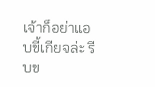เจ้าก็อย่าแอบขี้เกียจล่ะ รีบข